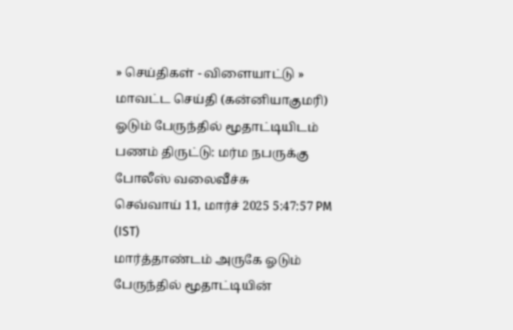» செய்திகள் - விளையாட்டு » மாவட்ட செய்தி (கன்னியாகுமரி)
ஓடும் பேருந்தில் மூதாட்டியிடம் பணம் திருட்டு: மர்ம நபருக்கு போலீஸ் வலைவீச்சு
செவ்வாய் 11, மார்ச் 2025 5:47:57 PM (IST)
மார்த்தாண்டம் அருகே ஓடும் பேருந்தில் மூதாட்டியின்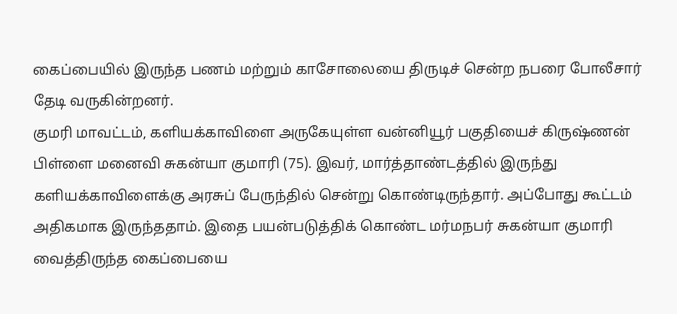கைப்பையில் இருந்த பணம் மற்றும் காசோலையை திருடிச் சென்ற நபரை போலீசார் தேடி வருகின்றனர்.
குமரி மாவட்டம், களியக்காவிளை அருகேயுள்ள வன்னியூர் பகுதியைச் கிருஷ்ணன் பிள்ளை மனைவி சுகன்யா குமாரி (75). இவர், மார்த்தாண்டத்தில் இருந்து களியக்காவிளைக்கு அரசுப் பேருந்தில் சென்று கொண்டிருந்தார். அப்போது கூட்டம் அதிகமாக இருந்ததாம். இதை பயன்படுத்திக் கொண்ட மர்மநபர் சுகன்யா குமாரி வைத்திருந்த கைப்பையை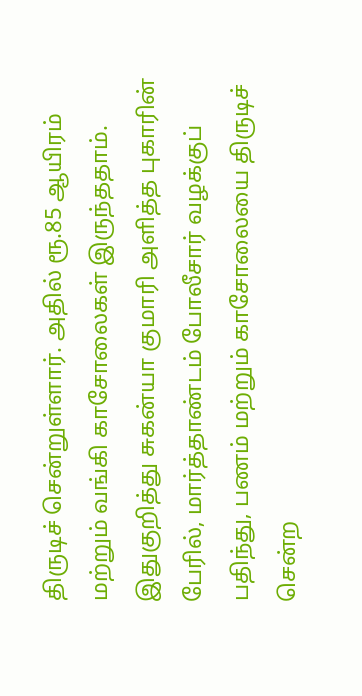திருடிச் சென்றுள்ளார். அதில் ரூ.85 ஆயிரம் மற்றும் வங்கி காசோலைகள் இருந்ததாம்.
இதுகுறித்து சுகன்யா குமாரி அளித்த புகாரின் பேரில், மார்த்தாண்டம் போலீசார் வழக்குப் பதிந்து, பணம் மற்றும் காசோலையை திருடிச் சென்ற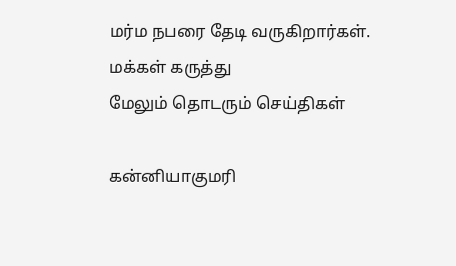மர்ம நபரை தேடி வருகிறார்கள்.
மக்கள் கருத்து
மேலும் தொடரும் செய்திகள்

கன்னியாகுமரி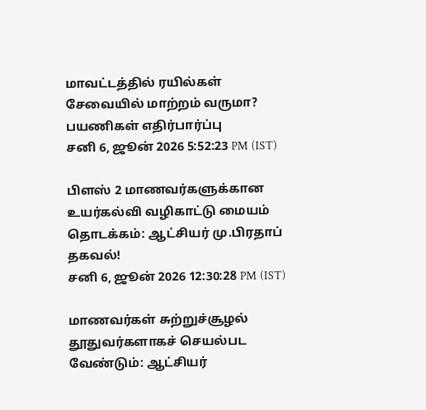மாவட்டத்தில் ரயில்கள் சேவையில் மாற்றம் வருமா? பயணிகள் எதிர்பார்ப்பு
சனி 6, ஜூன் 2026 5:52:23 PM (IST)

பிளஸ் 2 மாணவர்களுக்கான உயர்கல்வி வழிகாட்டு மையம் தொடக்கம்: ஆட்சியர் மு.பிரதாப் தகவல்!
சனி 6, ஜூன் 2026 12:30:28 PM (IST)

மாணவர்கள் சுற்றுச்சூழல் தூதுவர்களாகச் செயல்பட வேண்டும்: ஆட்சியர்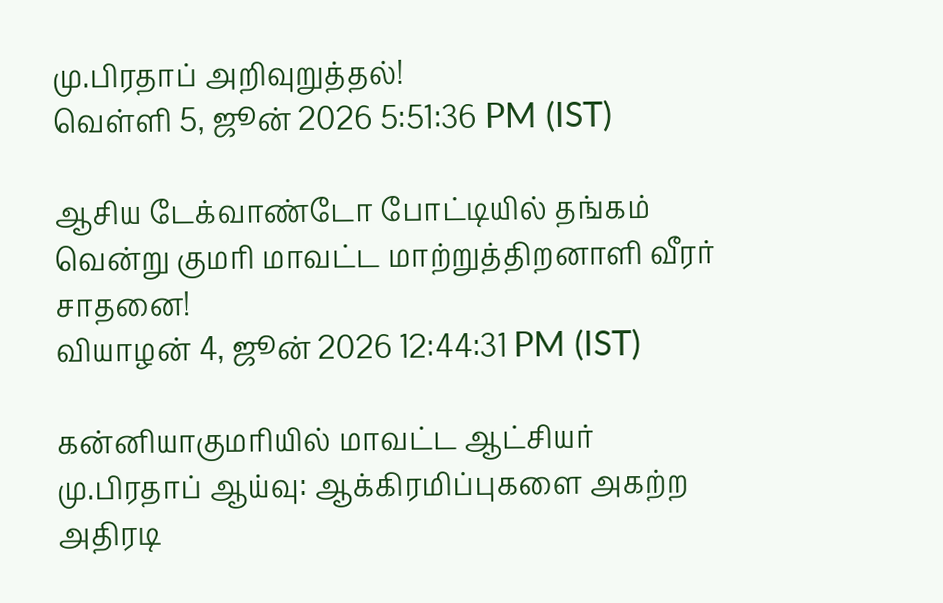மு.பிரதாப் அறிவுறுத்தல்!
வெள்ளி 5, ஜூன் 2026 5:51:36 PM (IST)

ஆசிய டேக்வாண்டோ போட்டியில் தங்கம் வென்று குமரி மாவட்ட மாற்றுத்திறனாளி வீரர் சாதனை!
வியாழன் 4, ஜூன் 2026 12:44:31 PM (IST)

கன்னியாகுமரியில் மாவட்ட ஆட்சியர் மு.பிரதாப் ஆய்வு: ஆக்கிரமிப்புகளை அகற்ற அதிரடி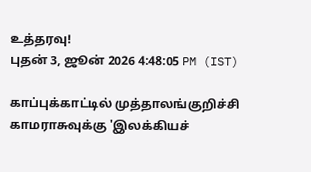உத்தரவு!
புதன் 3, ஜூன் 2026 4:48:05 PM (IST)

காப்புக்காட்டில் முத்தாலங்குறிச்சி காமராசுவுக்கு 'இலக்கியச்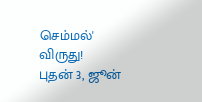செம்மல்' விருது!
புதன் 3, ஜூன்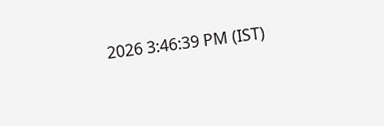2026 3:46:39 PM (IST)